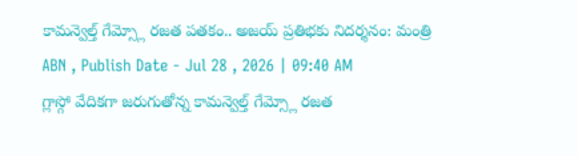కామన్వెల్త్ గేమ్స్లో రజత పతకం.. అజయ్ ప్రతిభకు నిదర్శనం: మంత్రి
ABN , Publish Date - Jul 28 , 2026 | 09:40 AM
గ్లాస్గో వేదికగా జరుగుతోన్న కామన్వెల్త్ గేమ్స్లో రజత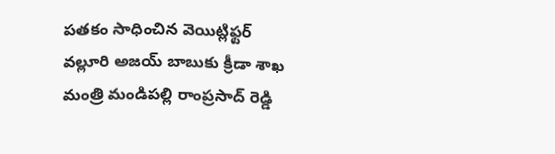పతకం సాధించిన వెయిట్లిఫ్టర్ వల్లూరి అజయ్ బాబుకు క్రీడా శాఖ మంత్రి మండిపల్లి రాంప్రసాద్ రెడ్డి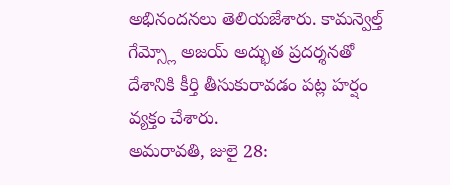అభినందనలు తెలియజేశారు. కామన్వెల్త్ గేమ్స్లో అజయ్ అద్భుత ప్రదర్శనతో దేశానికి కీర్తి తీసుకురావడం పట్ల హర్షం వ్యక్తం చేశారు.
అమరావతి, జులై 28: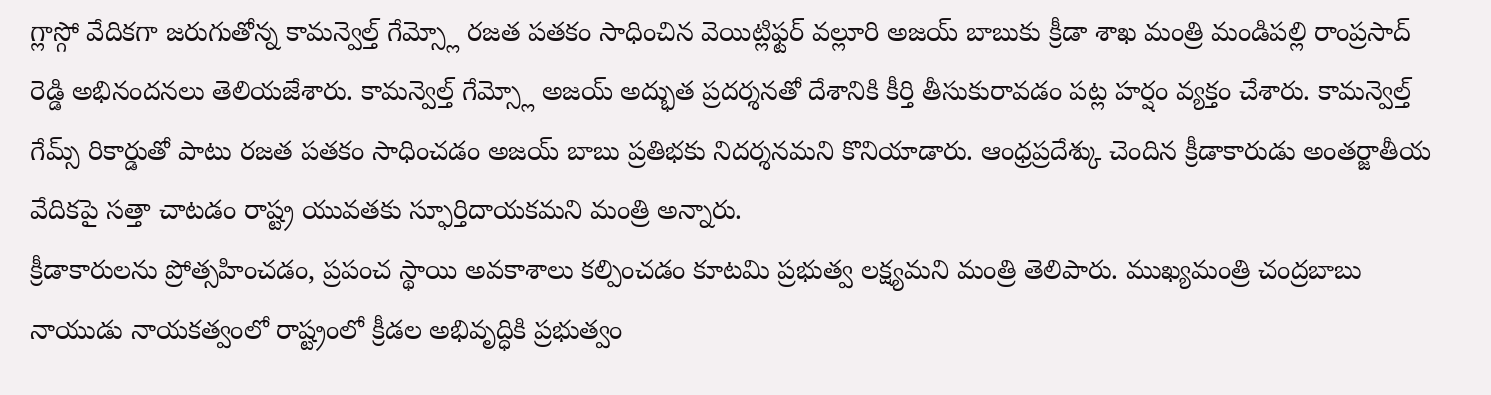గ్లాస్గో వేదికగా జరుగుతోన్న కామన్వెల్త్ గేమ్స్లో రజత పతకం సాధించిన వెయిట్లిఫ్టర్ వల్లూరి అజయ్ బాబుకు క్రీడా శాఖ మంత్రి మండిపల్లి రాంప్రసాద్ రెడ్డి అభినందనలు తెలియజేశారు. కామన్వెల్త్ గేమ్స్లో అజయ్ అద్భుత ప్రదర్శనతో దేశానికి కీర్తి తీసుకురావడం పట్ల హర్షం వ్యక్తం చేశారు. కామన్వెల్త్ గేమ్స్ రికార్డుతో పాటు రజత పతకం సాధించడం అజయ్ బాబు ప్రతిభకు నిదర్శనమని కొనియాడారు. ఆంధ్రప్రదేశ్కు చెందిన క్రీడాకారుడు అంతర్జాతీయ వేదికపై సత్తా చాటడం రాష్ట్ర యువతకు స్ఫూర్తిదాయకమని మంత్రి అన్నారు.
క్రీడాకారులను ప్రోత్సహించడం, ప్రపంచ స్థాయి అవకాశాలు కల్పించడం కూటమి ప్రభుత్వ లక్ష్యమని మంత్రి తెలిపారు. ముఖ్యమంత్రి చంద్రబాబు నాయుడు నాయకత్వంలో రాష్ట్రంలో క్రీడల అభివృద్ధికి ప్రభుత్వం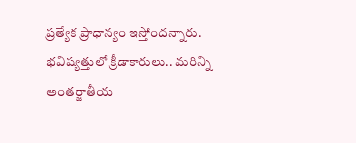ప్రత్యేక ప్రాధాన్యం ఇస్తోందన్నారు. భవిష్యత్తులో క్రీడాకారులు.. మరిన్ని అంతర్జాతీయ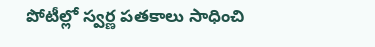పోటీల్లో స్వర్ణ పతకాలు సాధించి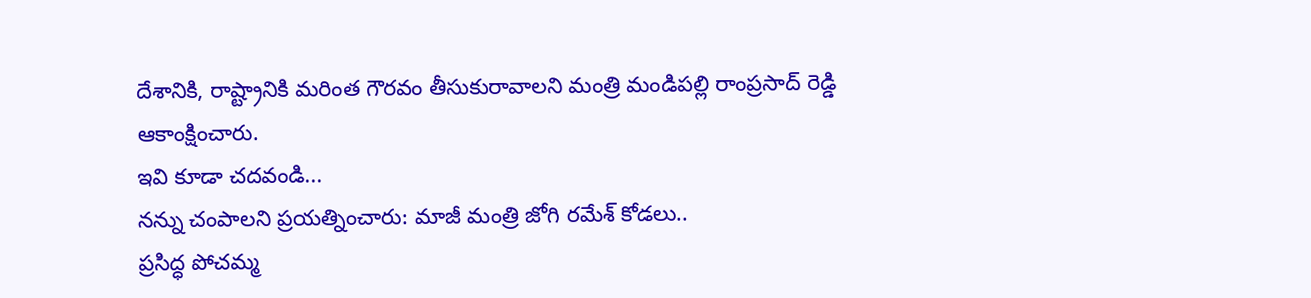దేశానికి, రాష్ట్రానికి మరింత గౌరవం తీసుకురావాలని మంత్రి మండిపల్లి రాంప్రసాద్ రెడ్డి ఆకాంక్షించారు.
ఇవి కూడా చదవండి...
నన్ను చంపాలని ప్రయత్నించారు: మాజీ మంత్రి జోగి రమేశ్ కోడలు..
ప్రసిద్ధ పోచమ్మ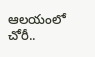ఆలయంలో చోరీ..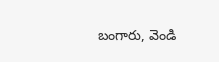బంగారు, వెండి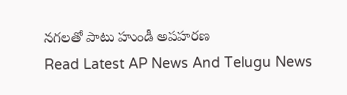నగలతో పాటు హుండీ అపహరణ
Read Latest AP News And Telugu News